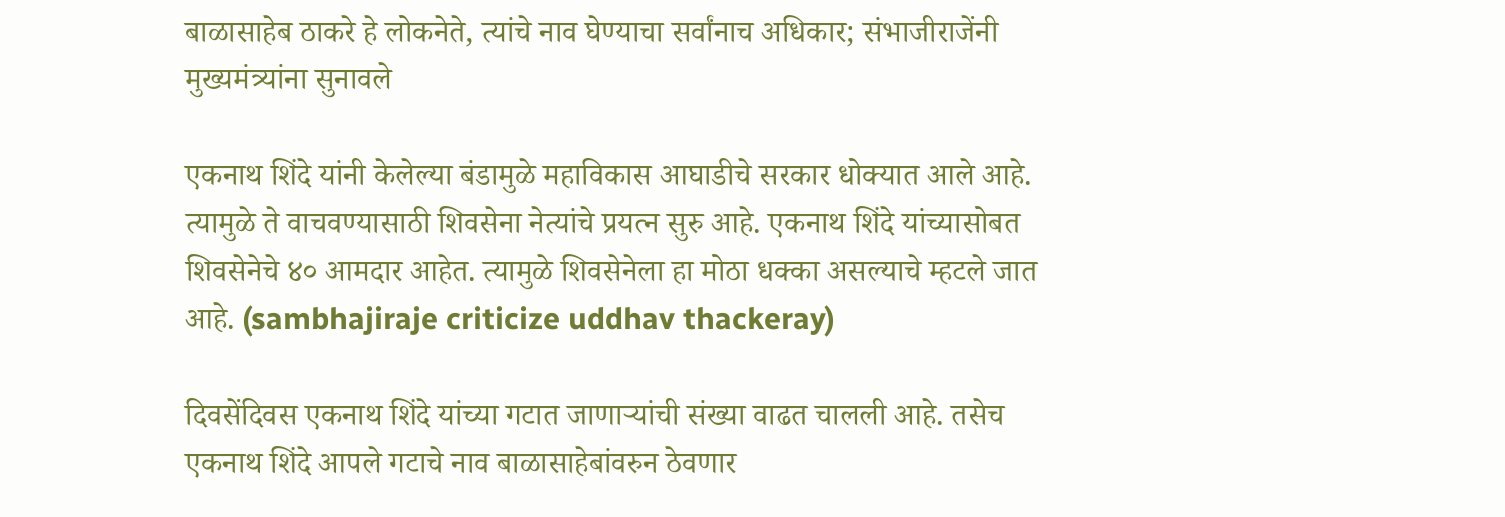बाळासाहेब ठाकरे हे लोकनेते, त्यांचे नाव घेण्याचा सर्वांनाच अधिकार; संभाजीराजेंनी मुख्यमंत्र्यांना सुनावले

एकनाथ शिंदे यांनी केलेल्या बंडामुळे महाविकास आघाडीचे सरकार धोक्यात आले आहे. त्यामुळे ते वाचवण्यासाठी शिवसेना नेत्यांचे प्रयत्न सुरु आहे. एकनाथ शिंदे यांच्यासोबत शिवसेनेचे ४० आमदार आहेत. त्यामुळे शिवसेनेला हा मोठा धक्का असल्याचे म्हटले जात आहे. (sambhajiraje criticize uddhav thackeray)

दिवसेंदिवस एकनाथ शिंदे यांच्या गटात जाणाऱ्यांची संख्या वाढत चालली आहे. तसेच एकनाथ शिंदे आपले गटाचे नाव बाळासाहेबांवरुन ठेवणार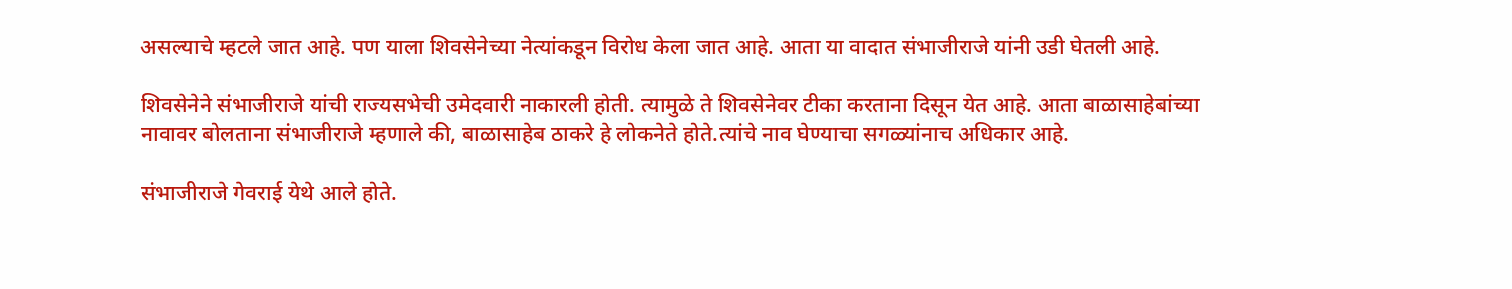असल्याचे म्हटले जात आहे. पण याला शिवसेनेच्या नेत्यांकडून विरोध केला जात आहे. आता या वादात संभाजीराजे यांनी उडी घेतली आहे.

शिवसेनेने संभाजीराजे यांची राज्यसभेची उमेदवारी नाकारली होती. त्यामुळे ते शिवसेनेवर टीका करताना दिसून येत आहे. आता बाळासाहेबांच्या नावावर बोलताना संभाजीराजे म्हणाले की, बाळासाहेब ठाकरे हे लोकनेते होते.त्यांचे नाव घेण्याचा सगळ्यांनाच अधिकार आहे.

संभाजीराजे गेवराई येथे आले होते.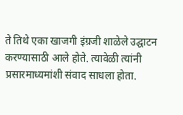ते तिथे एका खाजगी इंग्रजी शाळेले उद्घाटन करण्यासाठी आले होते. त्यावेळी त्यांनी प्रसारमाध्यमांशी संवाद साधला होता.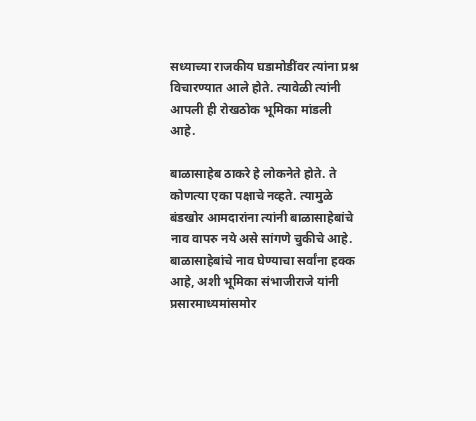सध्याच्या राजकीय घडामोडींवर त्यांना प्रश्न विचारण्यात आले होते. त्यावेळी त्यांनी आपली ही रोखठोक भूमिका मांडली आहे.

बाळासाहेब ठाकरे हे लोकनेते होते. ते कोणत्या एका पक्षाचे नव्हते. त्यामुळे बंडखोर आमदारांना त्यांनी बाळासाहेबांचे नाव वापरु नये असे सांगणे चुकीचे आहे. बाळासाहेबांचे नाव घेण्याचा सर्वांना हक्क आहे, अशी भूमिका संभाजीराजे यांनी प्रसारमाध्यमांसमोर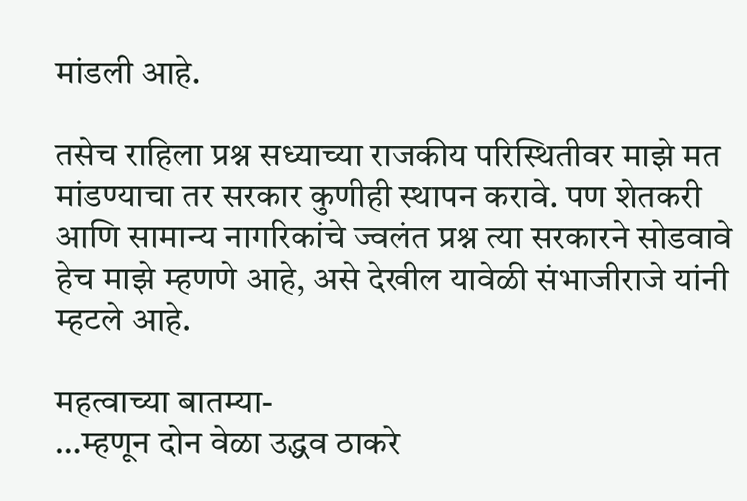मांडली आहे.

तसेच राहिला प्रश्न सध्याच्या राजकीय परिस्थितीवर माझे मत मांडण्याचा तर सरकार कुणीही स्थापन करावे. पण शेतकरी आणि सामान्य नागरिकांचे ज्वलंत प्रश्न त्या सरकारने सोडवावे हेच माझे म्हणणे आहे, असे देखील यावेळी संभाजीराजे यांनी म्हटले आहे.

महत्वाच्या बातम्या-
…म्हणून दोन वेळा उद्धव ठाकरे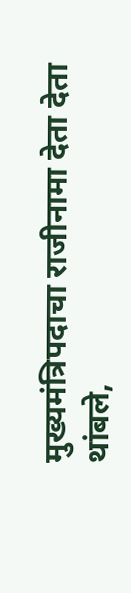मुख्यमंत्रिपदाचा राजीनामा देता देता थांबले,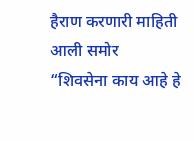हैराण करणारी माहिती आली समोर
“शिवसेना काय आहे हे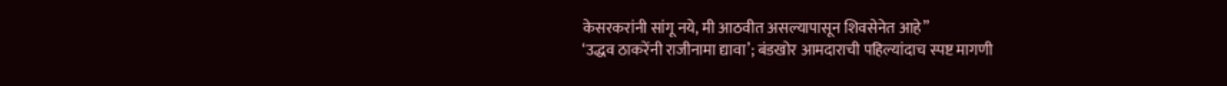केसरकरांनी सांगू नये, मी आठवीत असल्यापासून शिवसेनेत आहे”
‘उद्धव ठाकरेंनी राजीनामा द्यावा’; बंडखोर आमदाराची पहिल्यांदाच स्पष्ट मागणी